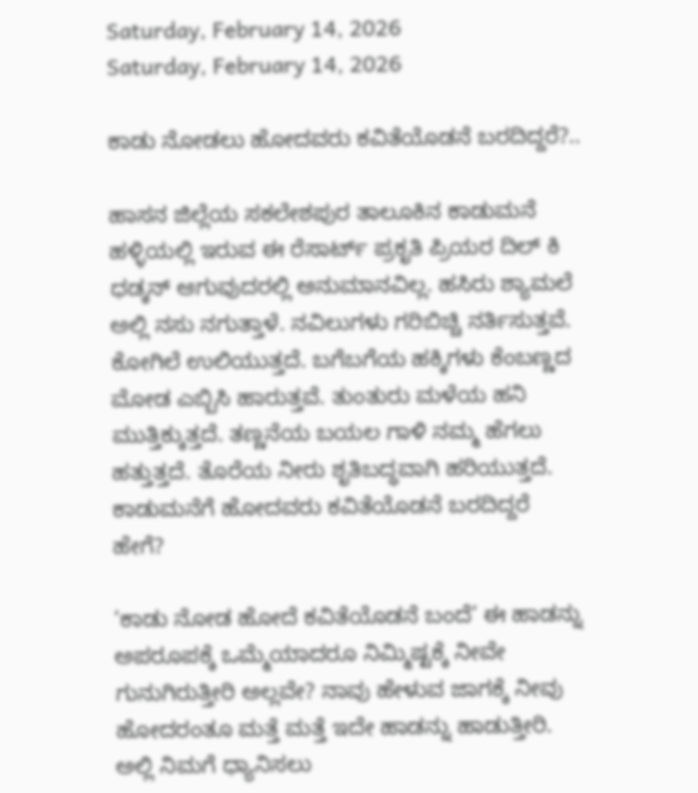Saturday, February 14, 2026
Saturday, February 14, 2026

ಕಾಡು ನೋಡಲು ಹೋದವರು ಕವಿತೆಯೊಡನೆ ಬರದಿದ್ದರೆ?..

ಹಾಸನ ಜಿಲ್ಲೆಯ ಸಕಲೇಶಪುರ ತಾಲೂಕಿನ ಕಾಡುಮನೆ ಹಳ್ಳಿಯಲ್ಲಿ ಇರುವ ಈ ರೆಸಾರ್ಟ್‌ ಪ್ರಕೃತಿ ಪ್ರಿಯರ ದಿಲ್ ಕಿ ಧಡ್ಕನ್ ಆಗುವುದರಲ್ಲಿ ಅನುಮಾನವಿಲ್ಲ. ಹಸಿರು ಶ್ಯಾಮಲೆ ಅಲ್ಲಿ ನಸು ನಗುತ್ತಾಳೆ. ನವಿಲುಗಳು ಗರಿಬಿಚ್ಚಿ ನರ್ತಿಸುತ್ತವೆ. ಕೋಗಿಲೆ ಉಲಿಯುತ್ತದೆ. ಬಗೆಬಗೆಯ ಹಕ್ಕಿಗಳು ಕೆಂಬಣ್ಣದ ಮೋಡ ಎಬ್ಬಿಸಿ ಹಾರುತ್ತವೆ. ತುಂತುರು ಮಳೆಯ ಹನಿ ಮುತ್ತಿಕ್ಕುತ್ತದೆ. ತಣ್ಣನೆಯ ಬಯಲ ಗಾಳಿ ನಮ್ಮ ಹೆಗಲು ಹತ್ತುತ್ತದೆ. ತೊರೆಯ ನೀರು ಶೃತಿಬದ್ಧವಾಗಿ ಹರಿಯುತ್ತದೆ. ಕಾಡುಮನೆಗೆ ಹೋದವರು ಕವಿತೆಯೊಡನೆ ಬರದಿದ್ದರೆ ಹೇಗೆ?

‘ಕಾಡು ನೋಡ ಹೋದೆ ಕವಿತೆಯೊಡನೆ ಬಂದೆ’ ಈ ಹಾಡನ್ನು ಅಪರೂಪಕ್ಕೆ ಒಮ್ಮೆಯಾದರೂ ನಿಮ್ಮಿಷ್ಟಕ್ಕೆ ನೀವೇ ಗುನುಗಿರುತ್ತೀರಿ ಅಲ್ಲವೇ? ನಾವು ಹೇಳುವ ಜಾಗಕ್ಕೆ ನೀವು ಹೋದರಂತೂ ಮತ್ತೆ ಮತ್ತೆ ಇದೇ ಹಾಡನ್ನು ಹಾಡುತ್ತೀರಿ. ಅಲ್ಲಿ ನಿಮಗೆ ಧ್ಯಾನಿಸಲು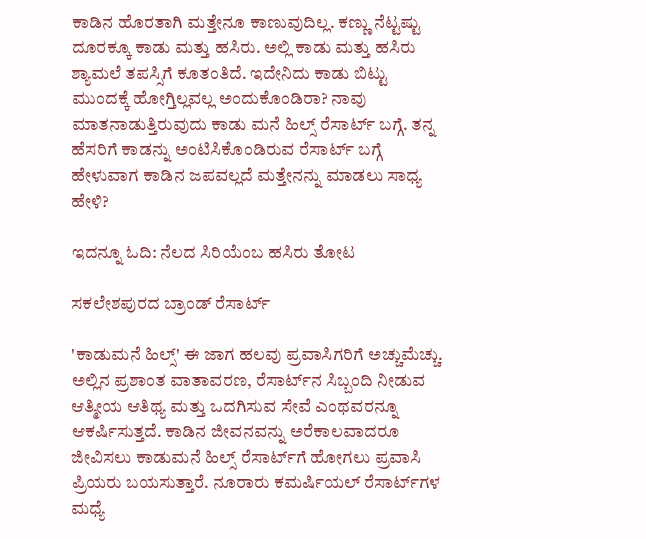ಕಾಡಿನ ಹೊರತಾಗಿ ಮತ್ತೇನೂ ಕಾಣುವುದಿಲ್ಲ. ಕಣ್ಣು ನೆಟ್ಟಷ್ಟು ದೂರಕ್ಕೂ ಕಾಡು ಮತ್ತು ಹಸಿರು. ಅಲ್ಲಿ ಕಾಡು ಮತ್ತು ಹಸಿರು ಶ್ಯಾಮಲೆ ತಪಸ್ಸಿಗೆ ಕೂತಂತಿದೆ. ಇದೇನಿದು ಕಾಡು ಬಿಟ್ಟು ಮುಂದಕ್ಕೆ ಹೋಗ್ತಿಲ್ಲವಲ್ಲ ಅಂದುಕೊಂಡಿರಾ? ನಾವು ಮಾತನಾಡುತ್ತಿರುವುದು ಕಾಡು ಮನೆ ಹಿಲ್ಸ್‌ ರೆಸಾರ್ಟ್‌ ಬಗ್ಗೆ. ತನ್ನ ಹೆಸರಿಗೆ ಕಾಡನ್ನು ಅಂಟಿಸಿಕೊಂಡಿರುವ ರೆಸಾರ್ಟ್‌ ಬಗ್ಗೆ ಹೇಳುವಾಗ ಕಾಡಿನ ಜಪವಲ್ಲದೆ ಮತ್ತೇನನ್ನು ಮಾಡಲು ಸಾಧ್ಯ ಹೇಳಿ?

ಇದನ್ನೂ ಓದಿ: ನೆಲದ ಸಿರಿಯೆಂಬ ಹಸಿರು ತೋಟ

ಸಕಲೇಶಪುರದ ಬ್ರಾಂಡ್‌ ರೆಸಾರ್ಟ್‌

'ಕಾಡುಮನೆ ಹಿಲ್ಸ್' ಈ ಜಾಗ ಹಲವು ಪ್ರವಾಸಿಗರಿಗೆ ಅಚ್ಚುಮೆಚ್ಚು. ಅಲ್ಲಿನ ಪ್ರಶಾಂತ ವಾತಾವರಣ, ರೆಸಾರ್ಟ್‌ನ ಸಿಬ್ಬಂದಿ ನೀಡುವ ಆತ್ಮೀಯ ಆತಿಥ್ಯ ಮತ್ತು ಒದಗಿಸುವ ಸೇವೆ ಎಂಥವರನ್ನೂ ಆಕರ್ಷಿಸುತ್ತದೆ. ಕಾಡಿನ ಜೀವನವನ್ನು ಅರೆಕಾಲವಾದರೂ ಜೀವಿಸಲು ಕಾಡುಮನೆ ಹಿಲ್ಸ್‌ ರೆಸಾರ್ಟ್‌ಗೆ ಹೋಗಲು ಪ್ರವಾಸಿ ಪ್ರಿಯರು ಬಯಸುತ್ತಾರೆ. ನೂರಾರು ಕಮರ್ಷಿಯಲ್‌ ರೆಸಾರ್ಟ್‌ಗಳ ಮಧ್ಯೆ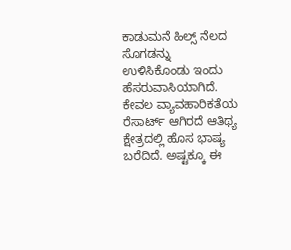ಕಾಡುಮನೆ ಹಿಲ್ಸ್‌ ನೆಲದ ಸೊಗಡನ್ನು ಉಳಿಸಿಕೊಂಡು ಇಂದು ಹೆಸರುವಾಸಿಯಾಗಿದೆ. ಕೇವಲ ವ್ಯಾವಹಾರಿಕತೆಯ ರೆಸಾರ್ಟ್‌ ಆಗಿರದೆ ಆತಿಥ್ಯ ಕ್ಷೇತ್ರದಲ್ಲಿ ಹೊಸ ಭಾಷ್ಯ ಬರೆದಿದೆ. ಅಷ್ಟಕ್ಕೂ ಈ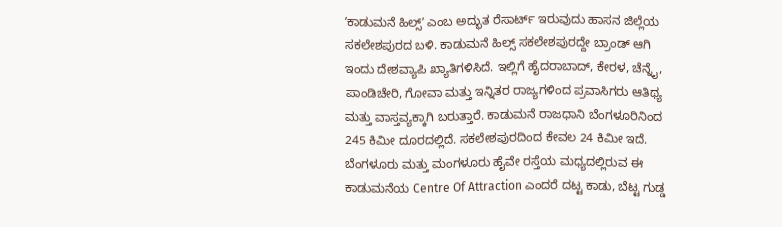ʼಕಾಡುಮನೆ ಹಿಲ್ಸ್ʼ ಎಂಬ ಅದ್ಭುತ ರೆಸಾರ್ಟ್‌ ಇರುವುದು ಹಾಸನ ಜಿಲ್ಲೆಯ ಸಕಲೇಶಪುರದ ಬಳಿ. ಕಾಡುಮನೆ ಹಿಲ್ಸ್‌ ಸಕಲೇಶಪುರದ್ದೇ ಬ್ರಾಂಡ್‌ ಆಗಿ ಇಂದು ದೇಶವ್ಯಾಪಿ ಖ್ಯಾತಿಗಳಿಸಿದೆ. ಇಲ್ಲಿಗೆ ಹೈದರಾಬಾದ್‌, ಕೇರಳ, ಚೆನ್ನೈ, ಪಾಂಡಿಚೇರಿ, ಗೋವಾ ಮತ್ತು ಇನ್ನಿತರ ರಾಜ್ಯಗಳಿಂದ ಪ್ರವಾಸಿಗರು ಆತಿಥ್ಯ ಮತ್ತು ವಾಸ್ತವ್ಯಕ್ಕಾಗಿ ಬರುತ್ತಾರೆ. ಕಾಡುಮನೆ ರಾಜಧಾನಿ ಬೆಂಗಳೂರಿನಿಂದ 245 ಕಿಮೀ ದೂರದಲ್ಲಿದೆ. ಸಕಲೇಶಪುರದಿಂದ ಕೇವಲ 24 ಕಿಮೀ ಇದೆ. ಬೆಂಗಳೂರು ಮತ್ತು ಮಂಗಳೂರು ಹೈವೇ ರಸ್ತೆಯ ಮಧ್ಯದಲ್ಲಿರುವ ಈ ಕಾಡುಮನೆಯ Centre Of Attraction ಎಂದರೆ ದಟ್ಟ ಕಾಡು, ಬೆಟ್ಟ ಗುಡ್ಡ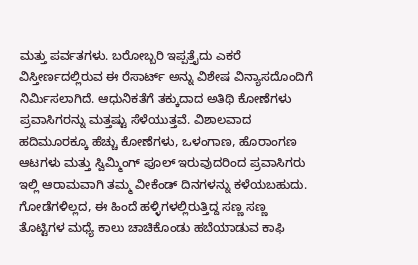ಮತ್ತು ಪರ್ವತಗಳು. ಬರೋಬ್ಬರಿ ಇಪ್ಪತ್ತೈದು ಎಕರೆ ವಿಸ್ತೀರ್ಣದಲ್ಲಿರುವ ಈ ರೆಸಾರ್ಟ್ ಅನ್ನು ವಿಶೇಷ ವಿನ್ಯಾಸದೊಂದಿಗೆ ನಿರ್ಮಿಸಲಾಗಿದೆ. ಆಧುನಿಕತೆಗೆ ತಕ್ಕುದಾದ ಅತಿಥಿ ಕೋಣೆಗಳು ಪ್ರವಾಸಿಗರನ್ನು ಮತ್ತಷ್ಟು ಸೆಳೆಯುತ್ತವೆ. ವಿಶಾಲವಾದ ಹದಿಮೂರಕ್ಕೂ ಹೆಚ್ಚು ಕೋಣೆಗಳು, ಒಳಂಗಾಣ, ಹೊರಾಂಗಣ ಆಟಗಳು ಮತ್ತು ಸ್ವಿಮ್ಮಿಂಗ್‌ ಪೂಲ್‌ ಇರುವುದರಿಂದ ಪ್ರವಾಸಿಗರು ಇಲ್ಲಿ ಆರಾಮವಾಗಿ ತಮ್ಮ ವೀಕೆಂಡ್‌ ದಿನಗಳನ್ನು ಕಳೆಯಬಹುದು. ಗೋಡೆಗಳಿಲ್ಲದ, ಈ ಹಿಂದೆ ಹಳ್ಳಿಗಳಲ್ಲಿರುತ್ತಿದ್ದ ಸಣ್ಣ ಸಣ್ಣ ತೊಟ್ಟಿಗಳ ಮಧ್ಯೆ ಕಾಲು ಚಾಚಿಕೊಂಡು ಹಬೆಯಾಡುವ ಕಾಫಿ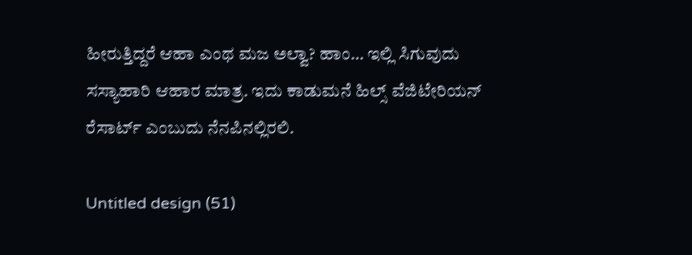ಹೀರುತ್ತಿದ್ದರೆ ಆಹಾ ಎಂಥ ಮಜ ಅಲ್ವಾ? ಹಾಂ… ಇಲ್ಲಿ ಸಿಗುವುದು ಸಸ್ಯಾಹಾರಿ ಆಹಾರ ಮಾತ್ರ. ಇದು ಕಾಡುಮನೆ ಹಿಲ್ಸ್‌ ವೆಜಿಟೇರಿಯನ್‌ ರೆಸಾರ್ಟ್‌ ಎಂಬುದು ನೆನಪಿನಲ್ಲಿರಲಿ.

Untitled design (51)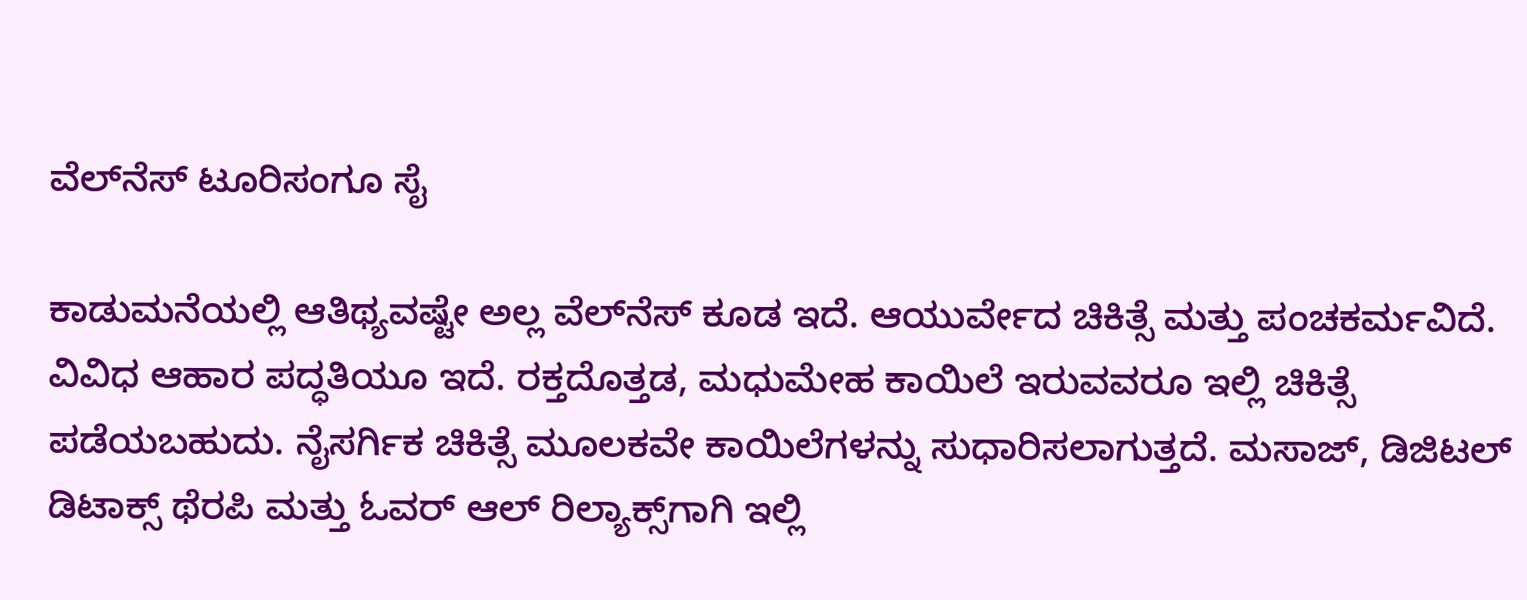ವೆಲ್‌ನೆಸ್‌ ಟೂರಿಸಂಗೂ ಸೈ

ಕಾಡುಮನೆಯಲ್ಲಿ ಆತಿಥ್ಯವಷ್ಟೇ ಅಲ್ಲ ವೆಲ್‌ನೆಸ್‌ ಕೂಡ ಇದೆ. ಆಯುರ್ವೇದ ಚಿಕಿತ್ಸೆ ಮತ್ತು ಪಂಚಕರ್ಮವಿದೆ. ವಿವಿಧ ಆಹಾರ ಪದ್ಧತಿಯೂ ಇದೆ. ರಕ್ತದೊತ್ತಡ, ಮಧುಮೇಹ ಕಾಯಿಲೆ ಇರುವವರೂ ಇಲ್ಲಿ ಚಿಕಿತ್ಸೆ ಪಡೆಯಬಹುದು. ನೈಸರ್ಗಿಕ ಚಿಕಿತ್ಸೆ ಮೂಲಕವೇ ಕಾಯಿಲೆಗಳನ್ನು ಸುಧಾರಿಸಲಾಗುತ್ತದೆ. ಮಸಾಜ್‌, ಡಿಜಿಟಲ್‌ ಡಿಟಾಕ್ಸ್‌ ಥೆರಪಿ ಮತ್ತು ಓವರ್‌ ಆಲ್‌ ರಿಲ್ಯಾಕ್ಸ್‌ಗಾಗಿ ಇಲ್ಲಿ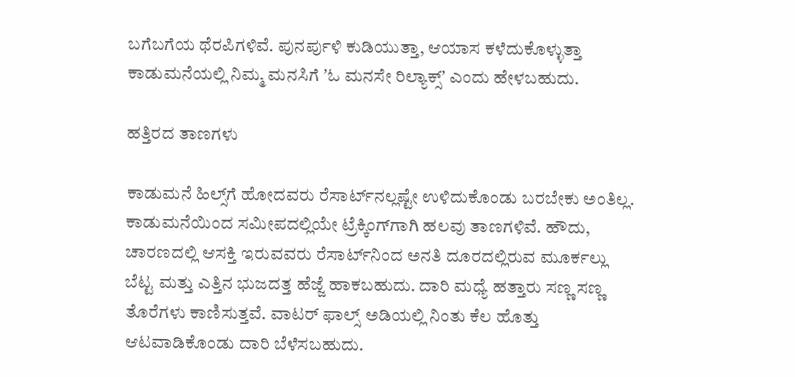ಬಗೆಬಗೆಯ ಥೆರಪಿಗಳಿವೆ. ಪುನರ್ಪುಳಿ ಕುಡಿಯುತ್ತಾ, ಆಯಾಸ ಕಳೆದುಕೊಳ್ಳುತ್ತಾ ಕಾಡುಮನೆಯಲ್ಲಿ ನಿಮ್ಮ ಮನಸಿಗೆ ʼಓ ಮನಸೇ ರಿಲ್ಯಾಕ್ಸ್‌ʼ ಎಂದು ಹೇಳಬಹುದು.

ಹತ್ತಿರದ ತಾಣಗಳು

ಕಾಡುಮನೆ ಹಿಲ್ಸ್‌ಗೆ ಹೋದವರು ರೆಸಾರ್ಟ್‌ನಲ್ಲಷ್ಟೇ ಉಳಿದುಕೊಂಡು ಬರಬೇಕು ಅಂತಿಲ್ಲ. ಕಾಡುಮನೆಯಿಂದ ಸಮೀಪದಲ್ಲಿಯೇ ಟ್ರೆಕ್ಕಿಂಗ್‌ಗಾಗಿ ಹಲವು ತಾಣಗಳಿವೆ. ಹೌದು, ಚಾರಣದಲ್ಲಿ ಆಸಕ್ತಿ ಇರುವವರು ರೆಸಾರ್ಟ್‌ನಿಂದ ಅನತಿ ದೂರದಲ್ಲಿರುವ ಮೂರ್ಕಲ್ಲು ಬೆಟ್ಟ ಮತ್ತು ಎತ್ತಿನ ಭುಜದತ್ತ ಹೆಜ್ಜೆ ಹಾಕಬಹುದು. ದಾರಿ ಮಧ್ಯೆ ಹತ್ತಾರು ಸಣ್ಣ ಸಣ್ಣ ತೊರೆಗಳು ಕಾಣಿಸುತ್ತವೆ. ವಾಟರ್‌ ಫಾಲ್ಸ್‌ ಅಡಿಯಲ್ಲಿ ನಿಂತು ಕೆಲ ಹೊತ್ತು ಆಟವಾಡಿಕೊಂಡು ದಾರಿ ಬೆಳೆಸಬಹುದು.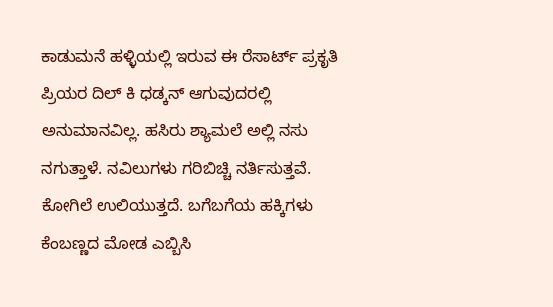ಕಾಡುಮನೆ ಹಳ್ಳಿಯಲ್ಲಿ ಇರುವ ಈ ರೆಸಾರ್ಟ್‌ ಪ್ರಕೃತಿ ಪ್ರಿಯರ ದಿಲ್ ಕಿ ಧಡ್ಕನ್ ಆಗುವುದರಲ್ಲಿ ಅನುಮಾನವಿಲ್ಲ. ಹಸಿರು ಶ್ಯಾಮಲೆ ಅಲ್ಲಿ ನಸು ನಗುತ್ತಾಳೆ. ನವಿಲುಗಳು ಗರಿಬಿಚ್ಚಿ ನರ್ತಿಸುತ್ತವೆ. ಕೋಗಿಲೆ ಉಲಿಯುತ್ತದೆ. ಬಗೆಬಗೆಯ ಹಕ್ಕಿಗಳು ಕೆಂಬಣ್ಣದ ಮೋಡ ಎಬ್ಬಿಸಿ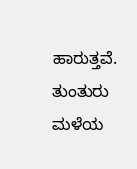ಹಾರುತ್ತವೆ. ತುಂತುರು ಮಳೆಯ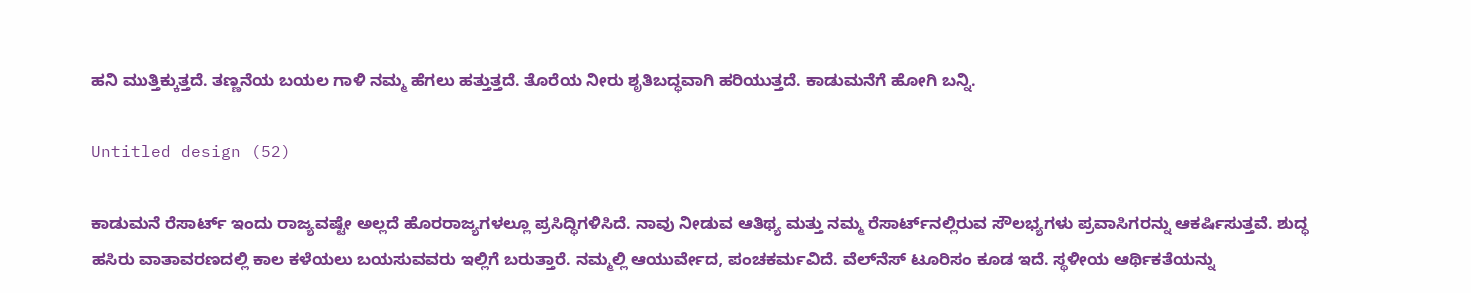ಹನಿ ಮುತ್ತಿಕ್ಕುತ್ತದೆ. ತಣ್ಣನೆಯ ಬಯಲ ಗಾಳಿ ನಮ್ಮ ಹೆಗಲು ಹತ್ತುತ್ತದೆ. ತೊರೆಯ ನೀರು ಶೃತಿಬದ್ಧವಾಗಿ ಹರಿಯುತ್ತದೆ. ಕಾಡುಮನೆಗೆ ಹೋಗಿ ಬನ್ನಿ.

Untitled design (52)

ಕಾಡುಮನೆ ರೆಸಾರ್ಟ್‌ ಇಂದು ರಾಜ್ಯವಷ್ಟೇ ಅಲ್ಲದೆ ಹೊರರಾಜ್ಯಗಳಲ್ಲೂ ಪ್ರಸಿದ್ಧಿಗಳಿಸಿದೆ. ನಾವು ನೀಡುವ ಆತಿಥ್ಯ ಮತ್ತು ನಮ್ಮ ರೆಸಾರ್ಟ್‌ನಲ್ಲಿರುವ ಸೌಲಭ್ಯಗಳು ಪ್ರವಾಸಿಗರನ್ನು ಆಕರ್ಷಿಸುತ್ತವೆ. ಶುದ್ಧ ಹಸಿರು ವಾತಾವರಣದಲ್ಲಿ ಕಾಲ ಕಳೆಯಲು ಬಯಸುವವರು ಇಲ್ಲಿಗೆ ಬರುತ್ತಾರೆ. ನಮ್ಮಲ್ಲಿ ಆಯುರ್ವೇದ, ಪಂಚಕರ್ಮವಿದೆ. ವೆಲ್‌ನೆಸ್‌ ಟೂರಿಸಂ ಕೂಡ ಇದೆ. ಸ್ಥಳೀಯ ಆರ್ಥಿಕತೆಯನ್ನು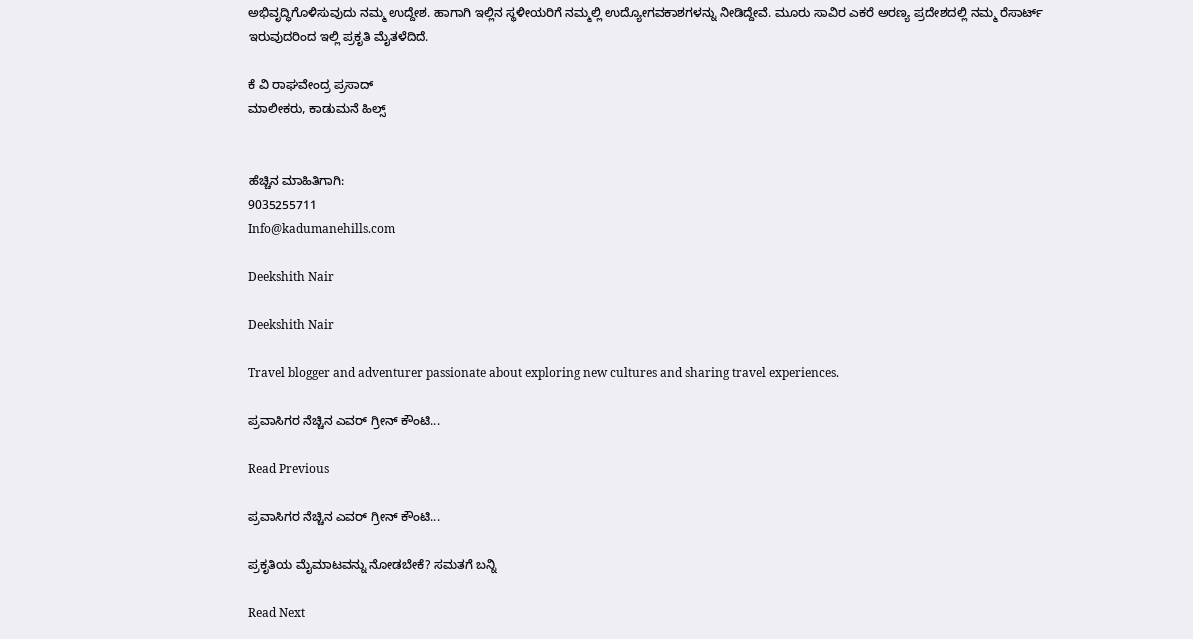ಅಭಿವೃದ್ಧಿಗೊಳಿಸುವುದು ನಮ್ಮ ಉದ್ದೇಶ. ಹಾಗಾಗಿ ಇಲ್ಲಿನ ಸ್ಥಳೀಯರಿಗೆ ನಮ್ಮಲ್ಲಿ ಉದ್ಯೋಗವಕಾಶಗಳನ್ನು ನೀಡಿದ್ದೇವೆ. ಮೂರು ಸಾವಿರ ಎಕರೆ ಅರಣ್ಯ ಪ್ರದೇಶದಲ್ಲಿ ನಮ್ಮ ರೆಸಾರ್ಟ್‌ ಇರುವುದರಿಂದ ಇಲ್ಲಿ ಪ್ರಕೃತಿ ಮೈತಳೆದಿದೆ.

ಕೆ ವಿ ರಾಘವೇಂದ್ರ ಪ್ರಸಾದ್
ಮಾಲೀಕರು, ಕಾಡುಮನೆ ಹಿಲ್ಸ್‌


ಹೆಚ್ಚಿನ ಮಾಹಿತಿಗಾಗಿ:
9035255711
Info@kadumanehills.com

Deekshith Nair

Deekshith Nair

Travel blogger and adventurer passionate about exploring new cultures and sharing travel experiences.

ಪ್ರವಾಸಿಗರ ನೆಚ್ಚಿನ ಎವರ್ ಗ್ರೀನ್ ಕೌಂಟಿ...

Read Previous

ಪ್ರವಾಸಿಗರ ನೆಚ್ಚಿನ ಎವರ್ ಗ್ರೀನ್ ಕೌಂಟಿ...

ಪ್ರಕೃತಿಯ ಮೈಮಾಟವನ್ನು ನೋಡಬೇಕೆ? ಸಮತಗೆ ಬನ್ನಿ

Read Next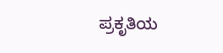ಪ್ರಕೃತಿಯ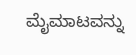ಮೈಮಾಟವನ್ನು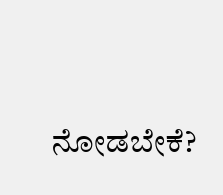ನೋಡಬೇಕೆ?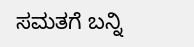ಸಮತಗೆ ಬನ್ನಿ